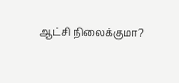ஆட்சி நிலைக்குமா?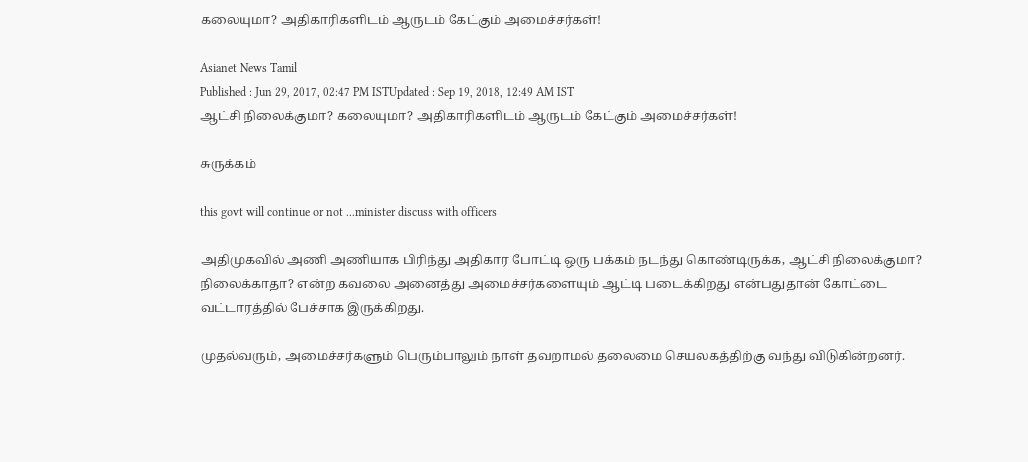கலையுமா? அதிகாரிகளிடம் ஆருடம் கேட்கும் அமைச்சர்கள்!

Asianet News Tamil
Published : Jun 29, 2017, 02:47 PM ISTUpdated : Sep 19, 2018, 12:49 AM IST
ஆட்சி நிலைக்குமா? கலையுமா? அதிகாரிகளிடம் ஆருடம் கேட்கும் அமைச்சர்கள்!

சுருக்கம்

this govt will continue or not ...minister discuss with officers

அதிமுகவில் அணி அணியாக பிரிந்து அதிகார போட்டி ஒரு பக்கம் நடந்து கொண்டிருக்க, ஆட்சி நிலைக்குமா? நிலைக்காதா? என்ற கவலை அனைத்து அமைச்சர்களையும் ஆட்டி படைக்கிறது என்பதுதான் கோட்டை வட்டாரத்தில் பேச்சாக இருக்கிறது.

முதல்வரும், அமைச்சர்களும் பெரும்பாலும் நாள் தவறாமல் தலைமை செயலகத்திற்கு வந்து விடுகின்றனர்.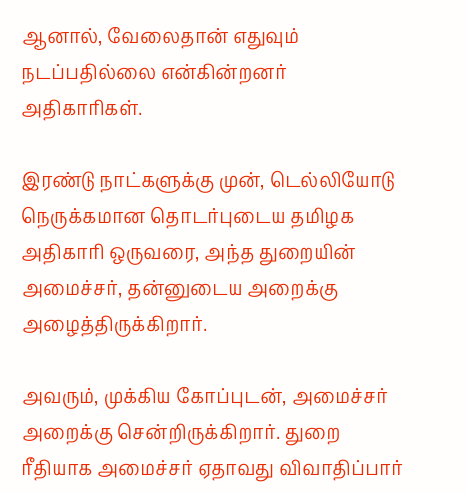ஆனால், வேலைதான் எதுவும் நடப்பதில்லை என்கின்றனர் அதிகாரிகள்.

இரண்டு நாட்களுக்கு முன், டெல்லியோடு நெருக்கமான தொடர்புடைய தமிழக அதிகாரி ஒருவரை, அந்த துறையின் அமைச்சர், தன்னுடைய அறைக்கு அழைத்திருக்கிறார்.

அவரும், முக்கிய கோப்புடன், அமைச்சர் அறைக்கு சென்றிருக்கிறார். துறை ரீதியாக அமைச்சர் ஏதாவது விவாதிப்பார்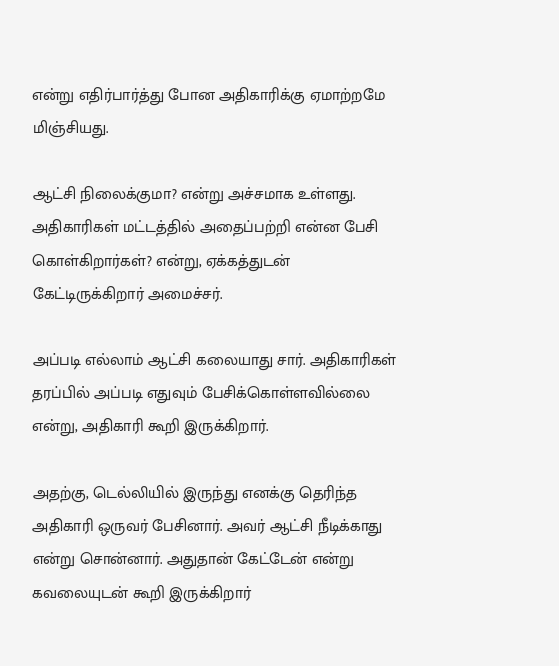என்று எதிர்பார்த்து போன அதிகாரிக்கு ஏமாற்றமே மிஞ்சியது.

ஆட்சி நிலைக்குமா? என்று அச்சமாக உள்ளது. அதிகாரிகள் மட்டத்தில் அதைப்பற்றி என்ன பேசி கொள்கிறார்கள்? என்று, ஏக்கத்துடன் கேட்டிருக்கிறார் அமைச்சர்.

அப்படி எல்லாம் ஆட்சி கலையாது சார். அதிகாரிகள் தரப்பில் அப்படி எதுவும் பேசிக்கொள்ளவில்லை என்று, அதிகாரி கூறி இருக்கிறார்.

அதற்கு, டெல்லியில் இருந்து எனக்கு தெரிந்த அதிகாரி ஒருவர் பேசினார். அவர் ஆட்சி நீடிக்காது என்று சொன்னார். அதுதான் கேட்டேன் என்று கவலையுடன் கூறி இருக்கிறார்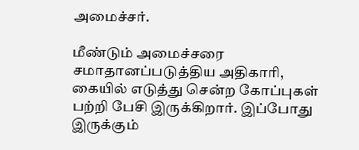அமைச்சர்.

மீண்டும் அமைச்சரை சமாதானப்படுத்திய அதிகாரி, கையில் எடுத்து சென்ற கோப்புகள் பற்றி பேசி இருக்கிறார். இப்போது இருக்கும்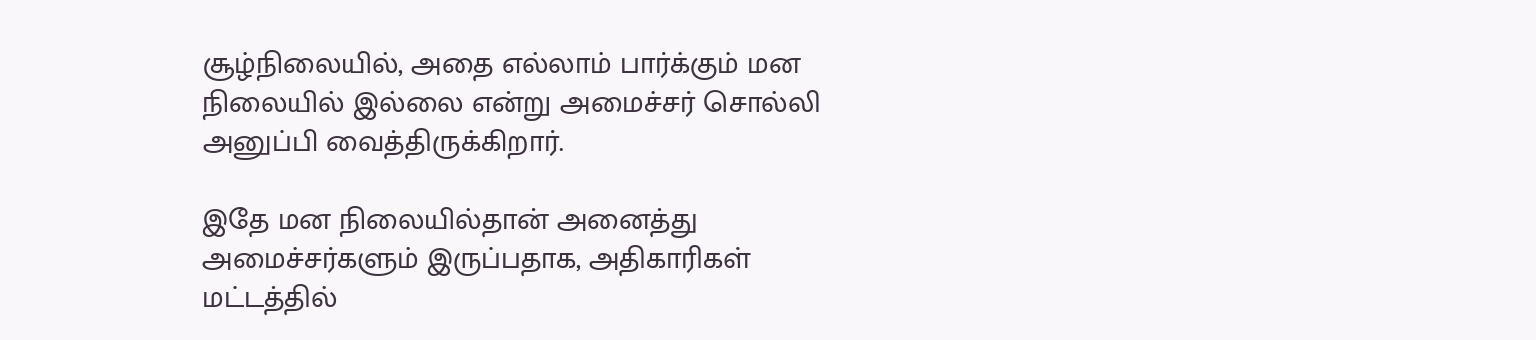சூழ்நிலையில், அதை எல்லாம் பார்க்கும் மன நிலையில் இல்லை என்று அமைச்சர் சொல்லி அனுப்பி வைத்திருக்கிறார்.

இதே மன நிலையில்தான் அனைத்து அமைச்சர்களும் இருப்பதாக, அதிகாரிகள் மட்டத்தில்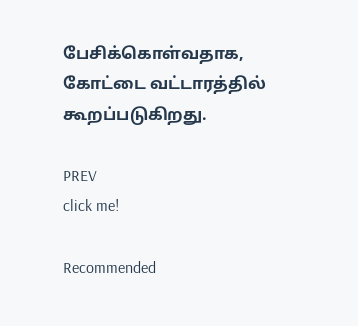பேசிக்கொள்வதாக, கோட்டை வட்டாரத்தில் கூறப்படுகிறது.

PREV
click me!

Recommended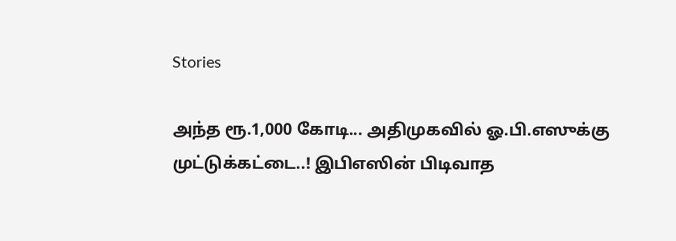Stories

அந்த ரூ.1,000 கோடி... அதிமுகவில் ஓ.பி.எஸுக்கு முட்டுக்கட்டை..! இபிஎஸின் பிடிவாத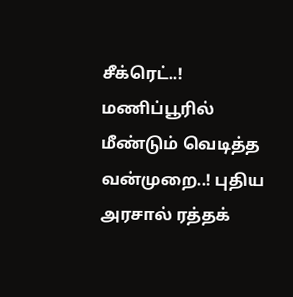சீக்ரெட்..!
மணிப்பூரில் மீண்டும் வெடித்த வன்முறை..! புதிய அரசால் ரத்தக்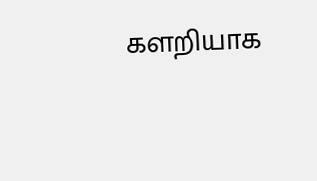களறியாக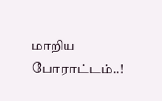மாறிய போராட்டம்..!